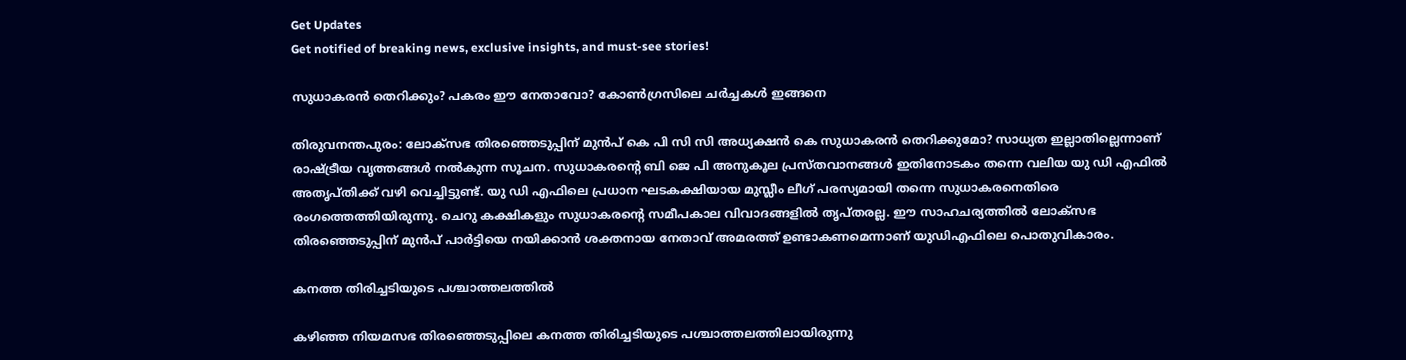Get Updates
Get notified of breaking news, exclusive insights, and must-see stories!

സുധാകരൻ തെറിക്കും? പകരം ഈ നേതാവോ? കോൺഗ്രസിലെ ചർച്ചകൾ ഇങ്ങനെ

തിരുവനന്തപുരം: ലോക്സഭ തിരഞ്ഞെടുപ്പിന് മുൻപ് കെ പി സി സി അധ്യക്ഷൻ കെ സുധാകരൻ തെറിക്കുമോ? സാധ്യത ഇല്ലാതില്ലെന്നാണ് രാഷ്ട്രീയ വൃത്തങ്ങൾ നൽകുന്ന സൂചന. സുധാകരന്റെ ബി ജെ പി അനുകൂല പ്രസ്തവാനങ്ങൾ ഇതിനോടകം തന്നെ വലിയ യു ഡി എഫിൽ അതൃപ്തിക്ക് വഴി വെച്ചിട്ടുണ്ട്. യു ഡി എഫിലെ പ്രധാന ഘടകക്ഷിയായ മുസ്ലീം ലീഗ് പരസ്യമായി തന്നെ സുധാകരനെതിരെ രംഗത്തെത്തിയിരുന്നു. ചെറു കക്ഷികളും സുധാകരന്റെ സമീപകാല വിവാദങ്ങളിൽ തൃപ്തരല്ല. ഈ സാഹചര്യത്തിൽ ലോക്സഭ തിരഞ്ഞെടുപ്പിന് മുൻപ് പാർട്ടിയെ നയിക്കാൻ ശക്തനായ നേതാവ് അമരത്ത് ഉണ്ടാകണമെന്നാണ് യുഡിഎഫിലെ പൊതുവികാരം.

കനത്ത തിരിച്ചടിയുടെ പശ്ചാത്തലത്തിൽ

കഴിഞ്ഞ നിയമസഭ തിരഞ്ഞെടുപ്പിലെ കനത്ത തിരിച്ചടിയുടെ പശ്ചാത്തലത്തിലായിരുന്നു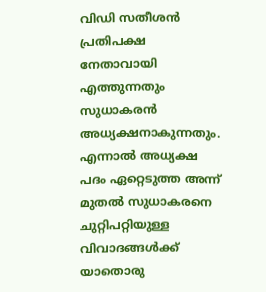വിഡി സതീശൻ പ്രതിപക്ഷ നേതാവായി എത്തുന്നതും സുധാകരൻ അധ്യക്ഷനാകുന്നതും. എന്നാൽ അധ്യക്ഷ പദം ഏറ്റെടുത്ത അന്ന് മുതൽ സുധാകരനെ ചുറ്റിപറ്റിയുള്ള വിവാദങ്ങൾക്ക് യാതൊരു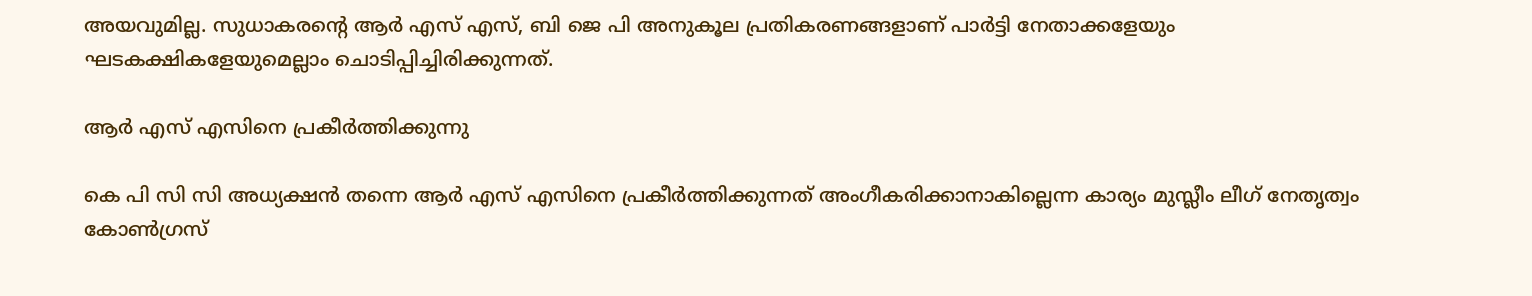അയവുമില്ല. സുധാകരന്റെ ആർ എസ് എസ്, ബി ജെ പി അനുകൂല പ്രതികരണങ്ങളാണ് പാർട്ടി നേതാക്കളേയും ഘടകക്ഷികളേയുമെല്ലാം ചൊടിപ്പിച്ചിരിക്കുന്നത്.

ആർ എസ് എസിനെ പ്രകീർത്തിക്കുന്നു

കെ പി സി സി അധ്യക്ഷൻ തന്നെ ആർ എസ് എസിനെ പ്രകീർത്തിക്കുന്നത് അംഗീകരിക്കാനാകില്ലെന്ന കാര്യം മുസ്ലീം ലീഗ് നേതൃത്വം കോൺഗ്രസ്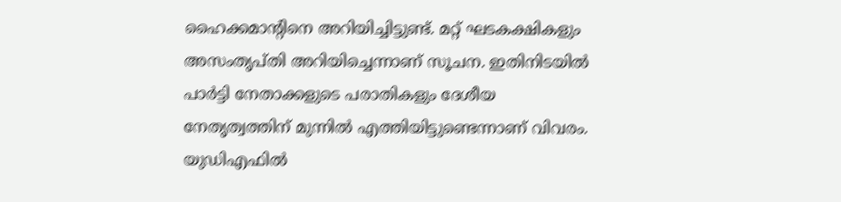ഹൈക്കമാന്റിനെ അറിയിച്ചിട്ടുണ്ട്. മറ്റ് ഘടകക്ഷികളും അസംതൃപ്തി അറിയിച്ചെന്നാണ് സൂചന. ഇതിനിടയിൽ പാർട്ടി നേതാക്കളുടെ പരാതികളും ദേശീയ നേതൃത്വത്തിന് മുന്നിൽ എത്തിയിട്ടുണ്ടെന്നാണ് വിവരം. യുഡിഎഫില്‍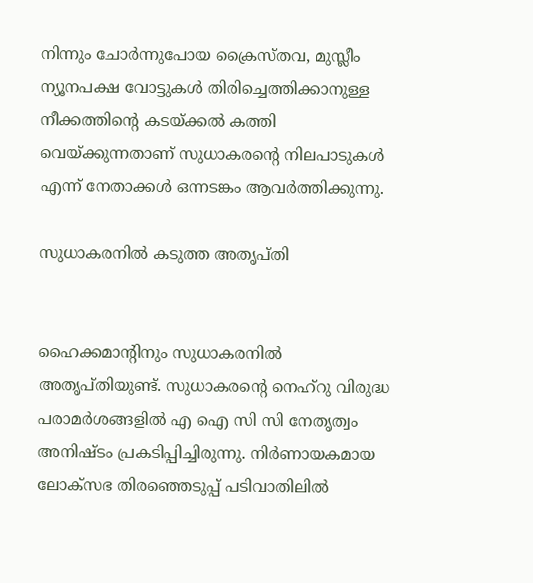നിന്നും ചോര്‍ന്നുപോയ ക്രൈസ്തവ, മുസ്ലീം ന്യൂനപക്ഷ വോട്ടുകള്‍ തിരിച്ചെത്തിക്കാനുള്ള നീക്കത്തിന്റെ കടയ്ക്കൽ കത്തി വെയ്ക്കുന്നതാണ് സുധാകരന്റെ നിലപാടുകൾ എന്ന് നേതാക്കൾ ഒന്നടങ്കം ആവർത്തിക്കുന്നു.

സുധാകരനിൽ കടുത്ത അതൃപ്തി


ഹൈക്കമാന്റിനും സുധാകരനിൽ അതൃപ്തിയുണ്ട്. സുധാകരന്റെ നെഹ്റു വിരുദ്ധ പരാമർശങ്ങളിൽ എ ഐ സി സി നേതൃത്വം അനിഷ്ടം പ്രകടിപ്പിച്ചിരുന്നു. നിർണായകമായ ലോക്സഭ തിരഞ്ഞെടുപ്പ് പടിവാതിലിൽ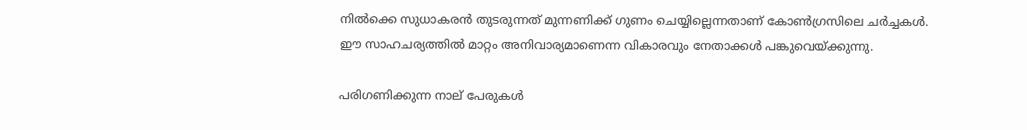നിൽക്കെ സുധാകരൻ തുടരുന്നത് മുന്നണിക്ക് ഗുണം ചെയ്യില്ലെന്നതാണ് കോൺഗ്രസിലെ ചർച്ചകൾ. ഈ സാഹചര്യത്തിൽ മാറ്റം അനിവാര്യമാണെന്ന വികാരവും നേതാക്കൾ പങ്കുവെയ്ക്കുന്നു.

പരിഗണിക്കുന്ന നാല് പേരുകൾ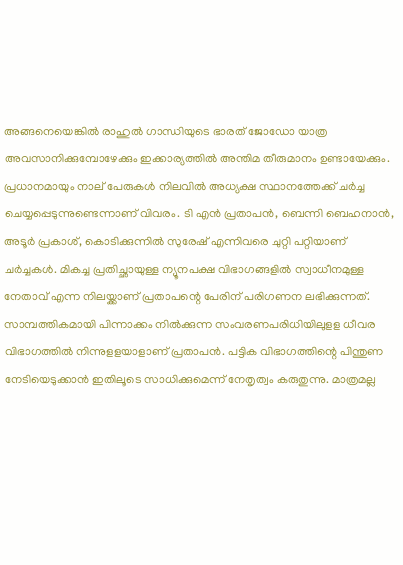അങ്ങനെയെങ്കിൽ രാഹുൽ ഗാന്ധിയുടെ ഭാരത് ജോഡോ യാത്ര അവസാനിക്കുമ്പോഴേക്കും ഇക്കാര്യത്തിൽ അന്തിമ തീരുമാനം ഉണ്ടായേക്കും. പ്രധാനമായും നാല് പേരുകൾ നിലവിൽ അധ്യക്ഷ സ്ഥാനത്തേക്ക് ചർച്ച ചെയ്യപ്പെടുന്നുണ്ടെന്നാണ് വിവരം. ടി എന്‍ പ്രതാപന്‍, ബെന്നി ബെഹനാന്‍, അടൂര്‍ പ്രകാശ്, കൊടിക്കുന്നില്‍ സുരേഷ് എന്നിവരെ ചുറ്റി പറ്റിയാണ് ചർച്ചകൾ. മികച്ച പ്രതിച്ഛായുള്ള ന്യൂനപക്ഷ വിഭാഗങ്ങളിൽ സ്വാധീനമുള്ള നേതാവ് എന്ന നിലയ്ക്കാണ് പ്രതാപന്റെ പേരിന് പരിഗണന ലഭിക്കുന്നത്. സാമ്പത്തികമായി പിന്നാക്കം നില്‍ക്കുന്ന സംവരണപരിധിയിലുളള ധീവര വിഭാഗത്തില്‍ നിന്നുളളയാളാണ് പ്രതാപൻ. പട്ടിക വിഭാഗത്തിന്റെ പിന്തുണ നേടിയെടുക്കാൻ ഇതിലൂടെ സാധിക്കുമെന്ന് നേതൃത്വം കരുതുന്നു. മാത്രമല്ല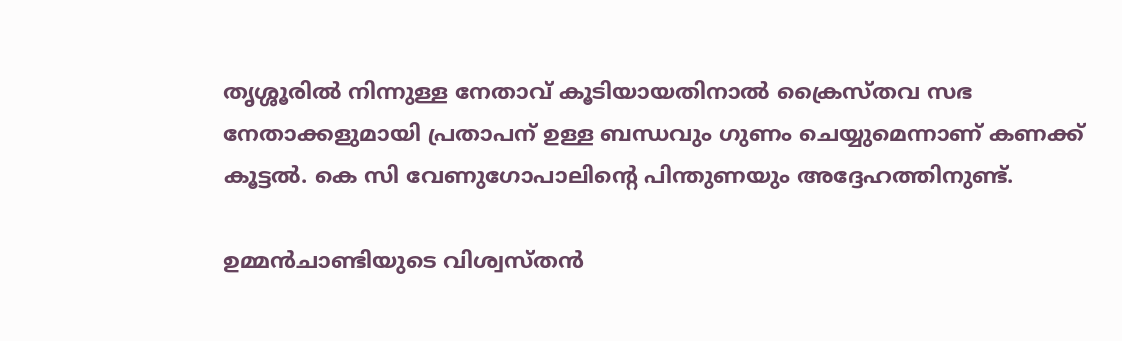തൃശ്ശൂരിൽ നിന്നുള്ള നേതാവ് കൂടിയായതിനാൽ ക്രൈസ്തവ സഭ നേതാക്കളുമായി പ്രതാപന് ഉള്ള ബന്ധവും ഗുണം ചെയ്യുമെന്നാണ് കണക്ക് കൂട്ടൽ. കെ സി വേണുഗോപാലിന്റെ പിന്തുണയും അദ്ദേഹത്തിനുണ്ട്.

ഉമ്മൻചാണ്ടിയുടെ വിശ്വസ്തൻ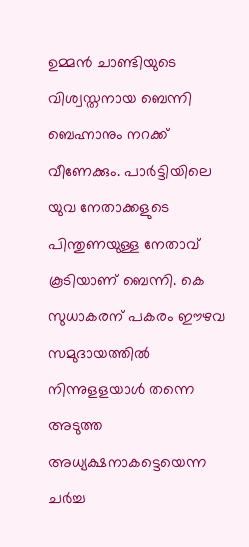ഉമ്മൻ ചാണ്ടിയുടെ വിശ്വസ്തനായ ബെന്നി ബെഹ്നാനും നറക്ക് വീണേക്കും. പാർട്ടിയിലെ യുവ നേതാക്കളുടെ പിന്തുണയുള്ള നേതാവ് കൂടിയാണ് ബെന്നി. കെ സുധാകരന് പകരം ഈഴവ സമുദായത്തില്‍ നിന്നുളളയാള്‍ തന്നെ അടുത്ത അധ്യക്ഷനാകട്ടെയെന്ന ചർച്ച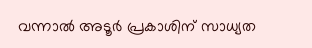വന്നാൽ അടൂർ പ്രകാശിന് സാധ്യത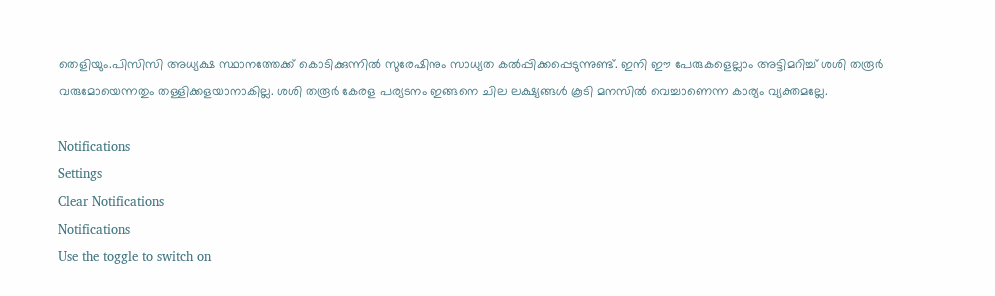തെളിയും.പിസിസി അധ്യക്ഷ സ്ഥാനത്തേക്ക് കൊടിക്കുന്നില്‍ സുരേഷിനും സാധ്യത കല്‍പ്പിക്കപ്പെടുന്നുണ്ട്. ഇനി ഈ പേരുകളെല്ലാം അട്ടിമറിച്ച് ശശി തരൂർ വരുമോയെന്നതും തള്ളിക്കളയാനാകില്ല. ശശി തരൂർ കേരള പര്യടനം ഇങ്ങനെ ചില ലക്ഷ്യങ്ങൾ കൂടി മനസിൽ വെച്ചാണെന്ന കാര്യം വ്യക്തമല്ലേ.

Notifications
Settings
Clear Notifications
Notifications
Use the toggle to switch on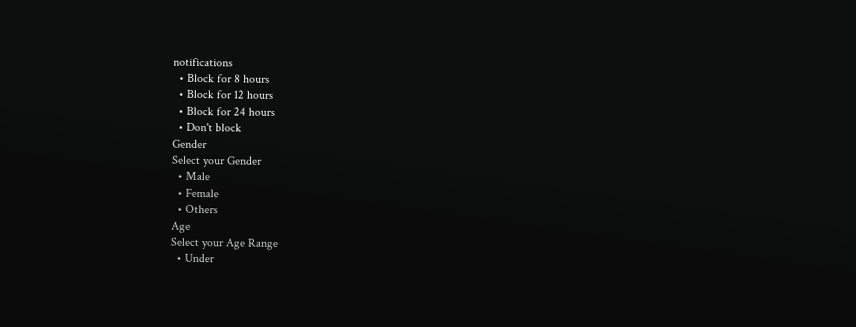notifications
  • Block for 8 hours
  • Block for 12 hours
  • Block for 24 hours
  • Don't block
Gender
Select your Gender
  • Male
  • Female
  • Others
Age
Select your Age Range
  • Under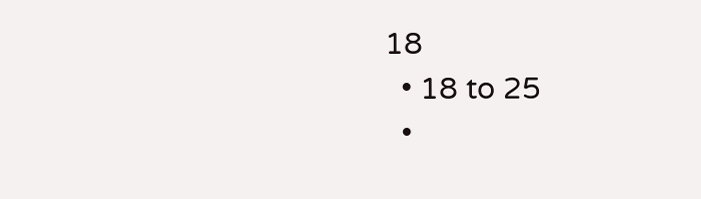18
  • 18 to 25
  •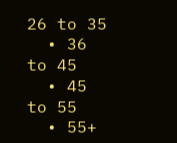26 to 35
  • 36 to 45
  • 45 to 55
  • 55+